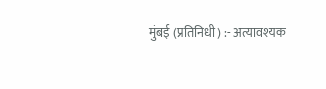मुंबई (प्रतिनिधी) :- अत्यावश्यक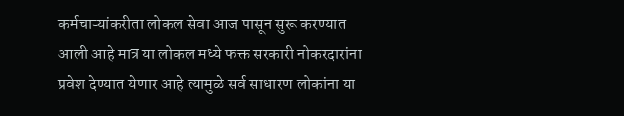कर्मचाऱ्यांकरीता लोकल सेवा आज पासून सुरू करण्यात आली आहे मात्र या लोकल मध्ये फक्त सरकारी नोकरदारांना प्रवेश देण्यात येणार आहे त्यामुळे सर्व साधारण लोकांना या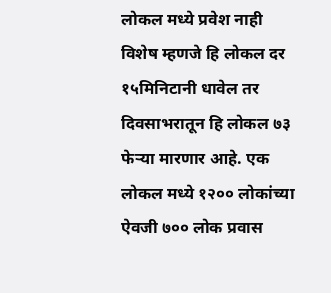लोकल मध्ये प्रवेश नाही विशेष म्हणजे हि लोकल दर १५मिनिटानी धावेल तर दिवसाभरातून हि लोकल ७३ फेऱ्या मारणार आहे. एक लोकल मध्ये १२०० लोकांच्या ऐवजी ७०० लोक प्रवास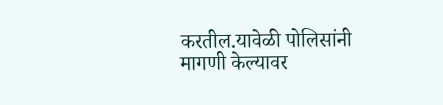करतील.यावेळी पोलिसांनी मागणी केल्यावर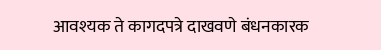आवश्यक ते कागदपत्रे दाखवणे बंधनकारक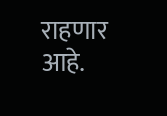राहणार आहे.